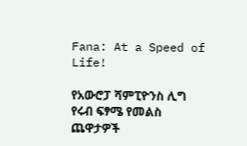Fana: At a Speed of Life!

የአውሮፓ ሻምፒዮንስ ሊግ የሩብ ፍፃሜ የመልስ ጨዋታዎች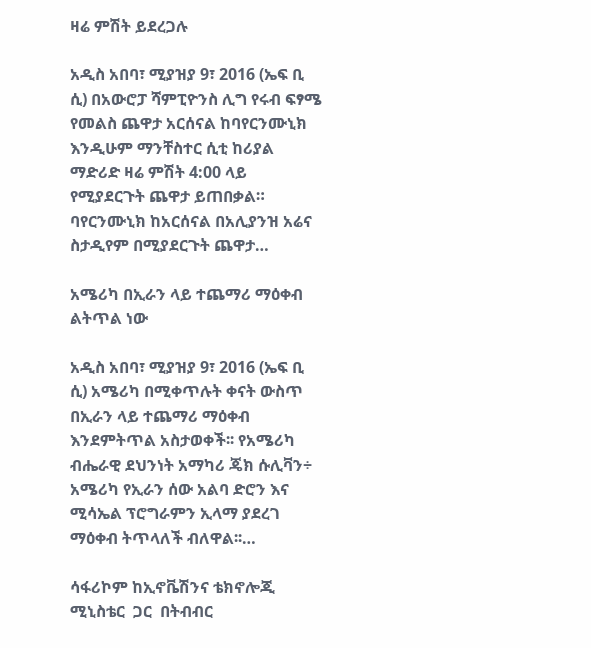ዛሬ ምሽት ይደረጋሉ

አዲስ አበባ፣ ሚያዝያ 9፣ 2016 (ኤፍ ቢ ሲ) በአውሮፓ ሻምፒዮንስ ሊግ የሩብ ፍፃሜ የመልስ ጨዋታ አርሰናል ከባየርንሙኒክ እንዲሁም ማንቸስተር ሲቲ ከሪያል ማድሪድ ዛሬ ምሽት 4:00 ላይ የሚያደርጉት ጨዋታ ይጠበቃል። ባየርንሙኒክ ከአርሰናል በአሊያንዝ አሬና ስታዲየም በሚያደርጉት ጨዋታ…

አሜሪካ በኢራን ላይ ተጨማሪ ማዕቀብ ልትጥል ነው

አዲስ አበባ፣ ሚያዝያ 9፣ 2016 (ኤፍ ቢ ሲ) አሜሪካ በሚቀጥሉት ቀናት ውስጥ በኢራን ላይ ተጨማሪ ማዕቀብ እንደምትጥል አስታወቀች፡፡ የአሜሪካ ብሔራዊ ደህንነት አማካሪ ጄክ ሱሊቫን÷ አሜሪካ የኢራን ሰው አልባ ድሮን እና ሚሳኤል ፕሮግራምን ኢላማ ያደረገ ማዕቀብ ትጥላለች ብለዋል፡፡…

ሳፋሪኮም ከኢኖቬሽንና ቴክኖሎጂ ሚኒስቴር  ጋር  በትብብር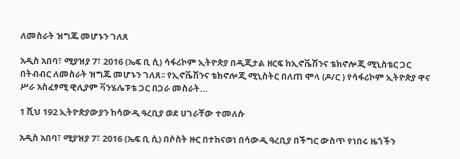ለመስራት ዝግጁ መሆኑን ገለጸ

አዲስ አበባ፣ ሚያዝያ 7፣ 2016 (ኤፍ ቢ ሲ) ሳፋሪኮም ኢትዮጵያ በዲጂታል ዘርፍ ከኢኖቬሽንና ቴክኖሎጂ ሚኒስቴር ጋር በትብብር ለመስራት ዝግጁ መሆኑን ገለጸ፡፡ የኢኖቬሽንና ቴክኖሎጂ ሚኒስትር በለጠ ሞላ (ዶ/ር ) የሳፋሪኮም ኢትዮጵያ ዋና ሥራ አስፈፃሚ ዊሊያም ቫንሄሌፑቴ ጋር በጋራ መስራት…

1 ሺህ 192 ኢትዮጵያውያን ከሳውዲ ዓረቢያ ወደ ሀገራቸው ተመለሱ

አዲስ አበባ፣ ሚያዝያ 7፣ 2016 (ኤፍ ቢ ሲ) በሶስት ዙር በተከናወነ በሳውዲ ዓረቢያ በችግር ውስጥ የነበሩ ዜጎችን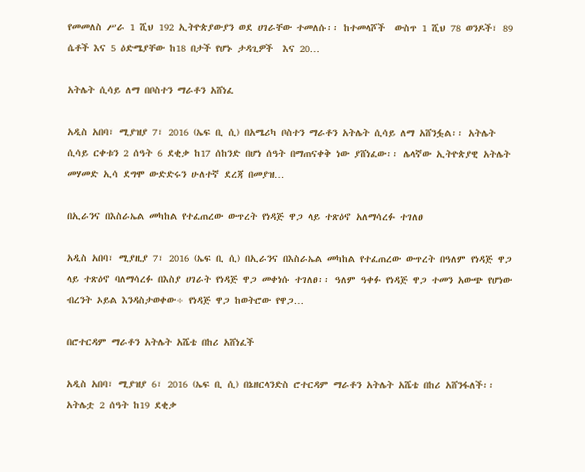የመመለስ ሥራ 1 ሺህ 192 ኢትዮጵያውያን ወደ ሀገራቸው ተመለሱ፡፡ ከተመላሾች  ውስጥ 1 ሺህ 78 ወንዶች፣ 89 ሴቶች እና 5 ዕድሜያቸው ከ18 በታች የሆኑ ታዳጊዎች  እና 20…

አትሌት ሲሳይ ለማ በቦስተን ማራቶን አሸነፈ

አዲስ አበባ፣ ሚያዝያ 7፣ 2016 (ኤፍ ቢ ሲ) በአሜሪካ ቦስተን ማራቶን አትሌት ሲሳይ ለማ አሸንፏል፡፡ አትሌት ሲሳይ ርቀቱን 2 ሰዓት 6 ደቂቃ ከ17 ሰከንድ በሆነ ሰዓት በማጠናቀቅ ነው ያሸነፈው፡፡ ሌላኛው ኢትዮጵያዊ አትሌት መሃመድ ኢሳ ደግሞ ውድድሩን ሁለተኛ ደረጃ በመያዝ…

በኢራንና በእስራኤል መካከል የተፈጠረው ውጥረት የነዳጅ ዋጋ ላይ ተጽዕኖ አለማሳረፉ ተገለፀ

አዲስ አበባ፣ ሚያዚያ 7፣ 2016 (ኤፍ ቢ ሲ) በኢራንና በእስራኤል መካከል የተፈጠረው ውጥረት በዓለም የነዳጅ ዋጋ ላይ ተጽዕኖ ባለማሳረፉ በእስያ ሀገራት የነዳጅ ዋጋ መቀነሱ ተገለፀ፡፡ ዓለም ዓቀፉ የነዳጅ ዋጋ ተመን አውጭ የሆነው ብረንት ኦይል እንዳስታወቀው÷ የነዳጅ ዋጋ ከወትሮው የዋጋ…

በሮተርዳም ማራቶን አትሌት አሼቴ በከሪ አሸነፈች

አዲስ አበባ፣ ሚያዝያ 6፣ 2016 (ኤፍ ቢ ሲ) በኔዘርላንድስ ሮተርዳም ማራቶን አትሌት አሼቴ በከሪ አሸንፋለች፡፡ አትሌቷ 2 ሰዓት ከ19 ደቂቃ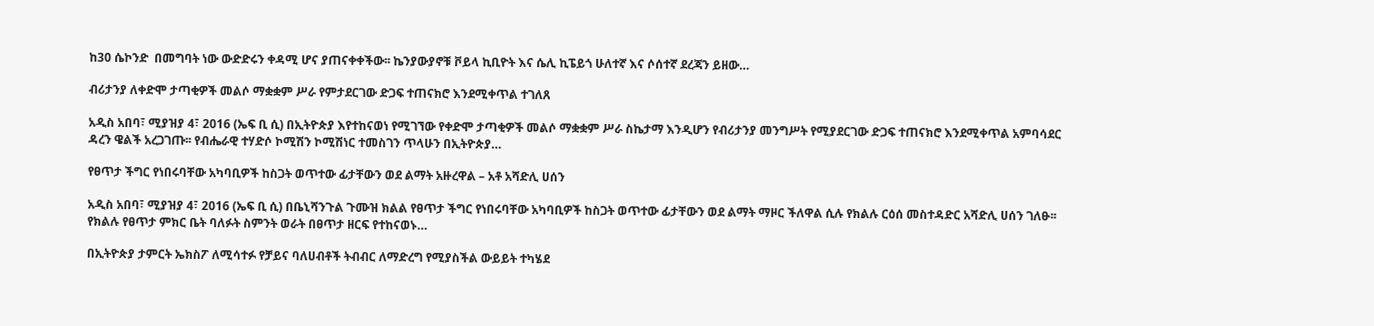ከ30 ሴኮንድ  በመግባት ነው ውድድሩን ቀዳሚ ሆና ያጠናቀቀችው፡፡ ኬንያውያኖቹ ቮይላ ኪቢዮት እና ሴሊ ኪፔይጎ ሁለተኛ እና ሶሰተኛ ደረጃን ይዘው…

ብሪታንያ ለቀድሞ ታጣቂዎች መልሶ ማቋቋም ሥራ የምታደርገው ድጋፍ ተጠናክሮ እንደሚቀጥል ተገለጸ

አዲስ አበባ፣ ሚያዝያ 4፣ 2016 (ኤፍ ቢ ሲ) በኢትዮጵያ እየተከናወነ የሚገኘው የቀድሞ ታጣቂዎች መልሶ ማቋቋም ሥራ ስኬታማ እንዲሆን የብሪታንያ መንግሥት የሚያደርገው ድጋፍ ተጠናክሮ እንደሚቀጥል አምባሳደር ዳረን ዌልች አረጋገጡ፡፡ የብሔራዊ ተሃድሶ ኮሚሽን ኮሚሽነር ተመስገን ጥላሁን በኢትዮጵያ…

የፀጥታ ችግር የነበሩባቸው አካባቢዎች ከስጋት ወጥተው ፊታቸውን ወደ ልማት አዙረዋል – አቶ አሻድሊ ሀሰን

አዲስ አበባ፣ ሚያዝያ 4፣ 2016 (ኤፍ ቢ ሲ) በቤኒሻንጉል ጉሙዝ ክልል የፀጥታ ችግር የነበሩባቸው አካባቢዎች ከስጋት ወጥተው ፊታቸውን ወደ ልማት ማዞር ችለዋል ሲሉ የክልሉ ርዕሰ መስተዳድር አሻድሊ ሀሰን ገለፁ፡፡ የክልሉ የፀጥታ ምክር ቤት ባለፉት ስምንት ወራት በፀጥታ ዘርፍ የተከናወኑ…

በኢትዮጵያ ታምርት ኤክስፖ ለሚሳተፉ የቻይና ባለሀብቶች ትብብር ለማድረግ የሚያስችል ውይይት ተካሄደ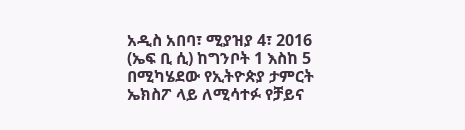አዲስ አበባ፣ ሚያዝያ 4፣ 2016 (ኤፍ ቢ ሲ) ከግንቦት 1 እስከ 5 በሚካሄደው የኢትዮጵያ ታምርት ኤክስፖ ላይ ለሚሳተፉ የቻይና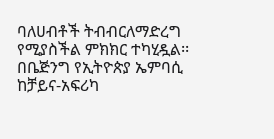ባለሀብቶች ትብብርለማድረግ የሚያስችል ምክክር ተካሂዷል፡፡ በቤጅንግ የኢትዮጵያ ኤምባሲ ከቻይና-አፍሪካ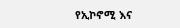የኢኮኖሚ እና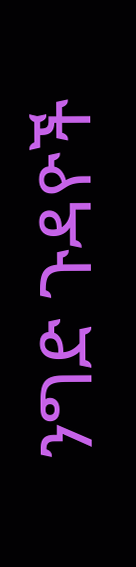ንግድ ጉዳዮች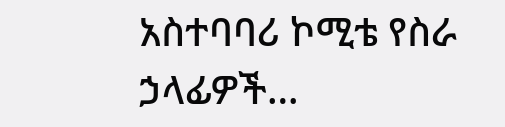አስተባባሪ ኮሚቴ የስራ ኃላፊዎች…